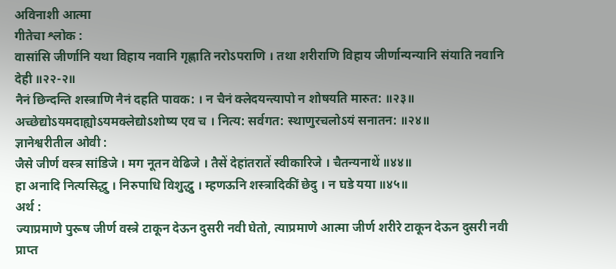अविनाशी आत्मा
गीतेचा श्लोक :
वासांसि जीर्णानि यथा विहाय नवानि गृह्णाति नरोऽपराणि । तथा शरीराणि विहाय जीर्णान्यन्यानि संयाति नवानि देही ॥२२-२॥
नैनं छिन्दन्ति शस्त्राणि नैनं दहति पावक: । न चैनं क्लेदयन्त्यापो न शोषयति मारुत: ॥२३॥
अच्छेद्योऽयमदाह्योऽयमक्लेद्योऽशोष्य एव च । नित्य: सर्वगत: स्थाणुरचलोऽयं सनातन: ॥२४॥
ज्ञानेश्वरीतील ओवी :
जैसे जीर्ण वस्त्र सांडिजे । मग नूतन वेढिजे । तैसें देहांतरातें स्वीकारिजे । चैतन्यनाथें ॥४४॥
हा अनादि नित्यसिद्धु । निरुपाधि विशुद्धु । म्हणऊनि शस्त्रादिकीं छेदु । न घडे यया ॥४५॥
अर्थ :
ज्याप्रमाणे पुरूष जीर्ण वस्त्रे टाकून देऊन दुसरी नवी घेतो, त्याप्रमाणे आत्मा जीर्ण शरीरे टाकून देऊन दुसरी नवी प्राप्त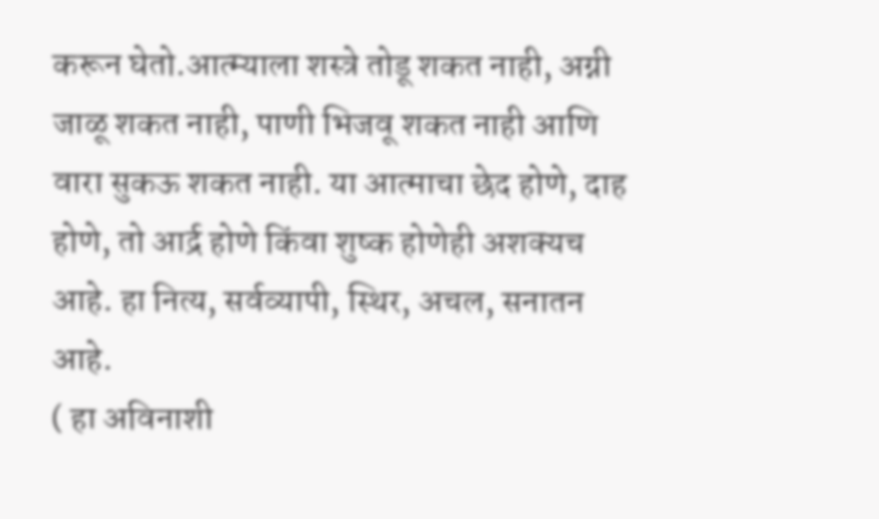करून घेतो.आत्म्याला शस्त्रे तोडू शकत नाही, अग्नी जाळू शकत नाही, पाणी भिजवू शकत नाही आणि वारा सुकऊ शकत नाही. या आत्माचा छेद होणे, दाह होणे, तो आर्द्र होणे किंवा शुष्क होणेही अशक्यच आहे. हा नित्य, सर्वव्यापी, स्थिर, अचल, सनातन आहे.
( हा अविनाशी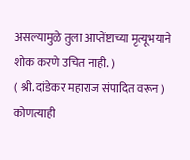असल्यामुळे तुला आप्तेंष्टाच्या मृत्यूभयाने शोक करणे उचित नाही. )
( श्री. दांडेकर महाराज संपादित वरून )
कोणत्याही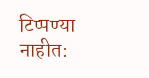टिप्पण्या नाहीत: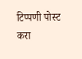टिप्पणी पोस्ट करा